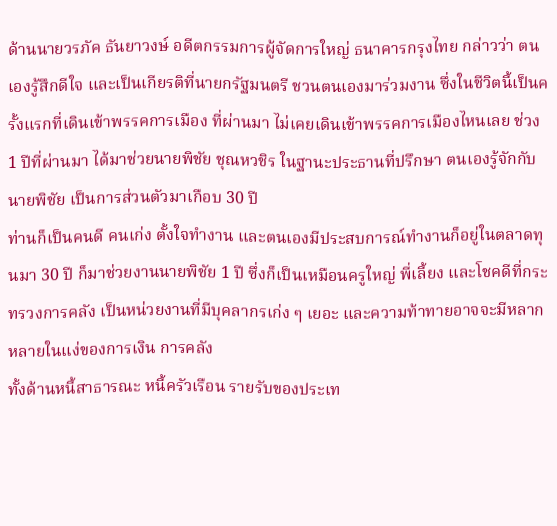ด้านนายวรภัค ธันยาวงษ์ อดีตกรรมการผู้จัดการใหญ่ ธนาคารกรุงไทย กล่าวว่า ตนเองรู้สึกดีใจ และเป็นเกียรติที่นายกรัฐมนตรี ชวนตนเองมาร่วมงาน ซึ่งในชีวิตนี้เป็นครั้งแรกที่เดินเข้าพรรคการเมือง ที่ผ่านมา ไม่เคยเดินเข้าพรรคการเมืองไหนเลย ช่วง 1 ปีที่ผ่านมา ได้มาช่วยนายพิชัย ชุณหวชิร ในฐานะประธานที่ปรึกษา ตนเองรู้จักกับนายพิชัย เป็นการส่วนตัวมาเกือบ 30 ปี
ท่านก็เป็นคนดี คนเก่ง ตั้งใจทำงาน และตนเองมีประสบการณ์ทำงานก็อยู่ในตลาดทุนมา 30 ปี ก็มาช่วยงานนายพิชัย 1 ปี ซึ่งก็เป็นเหมือนครูใหญ่ พี่เลี้ยง และโชคดีที่กระทรวงการคลัง เป็นหน่วยงานที่มีบุคลากรเก่ง ๆ เยอะ และความท้าทายอาจจะมีหลากหลายในแง่ของการเงิน การคลัง
ทั้งด้านหนี้สาธารณะ หนี้ครัวเรือน รายรับของประเท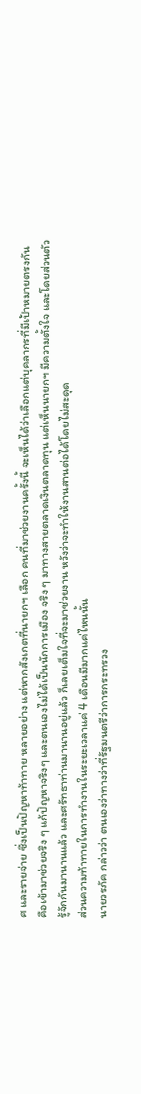ศ และรายจ่าย ซึ่งเป็นปัญหาท้าทาย หลายอย่าง แต่หากสังเกตที่นายกฯ เลือก คนที่มาช่วยงานครั้งนี้ จะเห็นได้ว่าเลือกแต่บุคลากรที่มีเป้าหมายตรงกัน คือเข้ามาช่วยจริง ๆ แก้ปัญหาจริงๆ และตนเองไม่ได้เป็นนักการเมือง จริง ๆ มาทางสายตลาดเงินตลาดทุน แต่เห็นนายกฯ มีความตั้งใจ และโดยส่วนตัวรู้จักกันมานานแล้ว และศรัทธาท่านมานานอยู่แล้ว ก็เลยเต็มใจที่จะมาช่วยงาน หวังว่าจะทำให้งานสานต่อได้โดยไม่สะดุด
ส่วนความท้าทายในการทำงานในระยะเวลาแค่ 4 เดือนมีมากแค่ไหนนั้น
นายวรภัค กล่าวว่า ตนเองว่าทางว่าที่รัฐมนตรีว่าการกระทรวง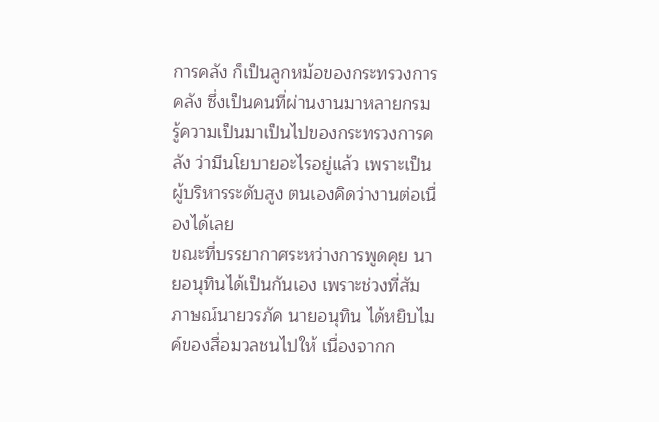การคลัง ก็เป็นลูกหม้อของกระทรวงการคลัง ซึ่งเป็นคนที่ผ่านงานมาหลายกรม รู้ความเป็นมาเป็นไปของกระทรวงการคลัง ว่ามีนโยบายอะไรอยู่แล้ว เพราะเป็นผู้บริหารระดับสูง ตนเองคิดว่างานต่อเนื่องได้เลย
ขณะที่บรรยากาศระหว่างการพูดคุย นายอนุทินได้เป็นกันเอง เพราะช่วงที่สัมภาษณ์นายวรภัค นายอนุทิน ได้หยิบไมค์ของสื่อมวลชนไปให้ เนื่องจากก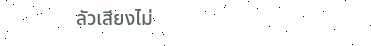ลัวเสียงไม่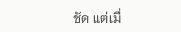ชัด แต่เมื่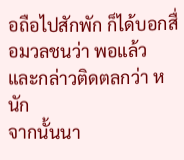อถือไปสักพัก ก็ได้บอกสื่อมวลชนว่า พอแล้ว และกล่าวติดตลกว่า หนัก
จากนั้นนา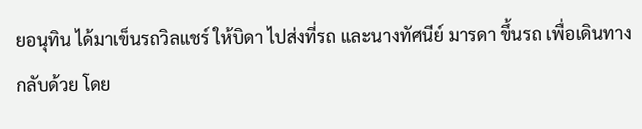ยอนุทิน ได้มาเข็นรถวิลแชร์ ให้บิดา ไปส่งที่รถ และนางทัศนีย์ มารดา ขึ้นรถ เพื่อเดินทางกลับด้วย โดย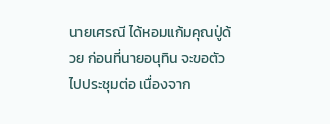นายเศรณี ได้หอมแก้มคุณปู่ด้วย ก่อนที่นายอนุทิน จะขอตัวไปประชุมต่อ เนื่องจาก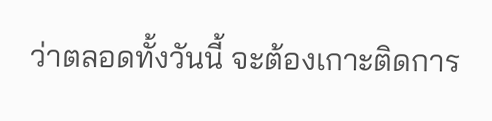ว่าตลอดทั้งวันนี้ จะต้องเกาะติดการ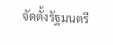จัดตั้งรัฐมนตรี